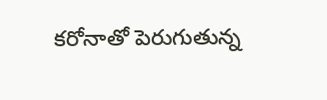కరోనాతో పెరుగుతున్న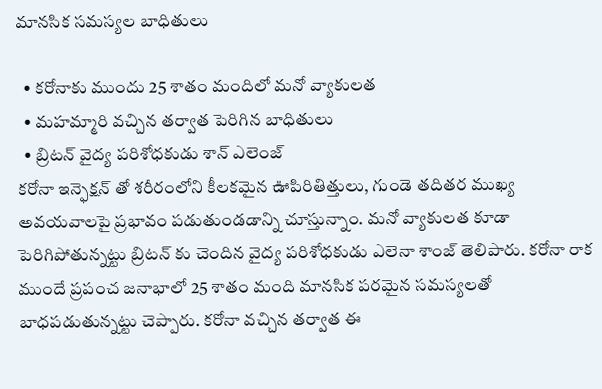మానసిక సమస్యల బాధితులు

  • కరోనాకు ముందు 25 శాతం మందిలో మనో వ్యాకులత
  • మహమ్మారి వచ్చిన తర్వాత పెరిగిన బాధితులు
  • బ్రిటన్ వైద్య పరిశోధకుడు శాన్ ఎలెంజ్
కరోనా ఇన్ఫెక్షన్ తో శరీరంలోని కీలకమైన ఊపిరితిత్తులు, గుండె తదితర ముఖ్య అవయవాలపై ప్రభావం పడుతుండడాన్ని చూస్తున్నాం. మనో వ్యాకులత కూడా పెరిగిపోతున్నట్టు బ్రిటన్ కు చెందిన వైద్య పరిశోధకుడు ఎలెనా శాంజ్ తెలిపారు. కరోనా రాక ముందే ప్రపంచ జనాభాలో 25 శాతం మంది మానసిక పరమైన సమస్యలతో బాధపడుతున్నట్టు చెప్పారు. కరోనా వచ్చిన తర్వాత ఈ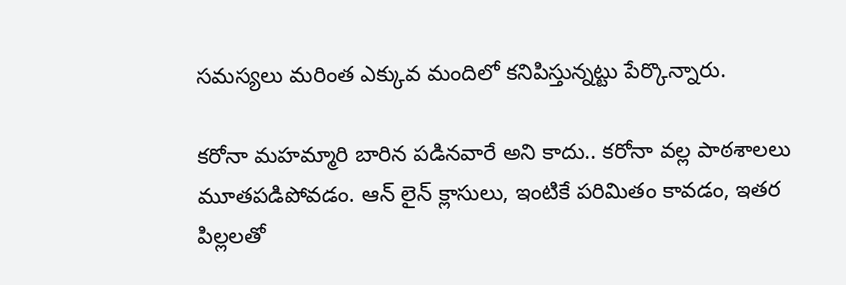సమస్యలు మరింత ఎక్కువ మందిలో కనిపిస్తున్నట్టు పేర్కొన్నారు.

కరోనా మహమ్మారి బారిన పడినవారే అని కాదు.. కరోనా వల్ల పాఠశాలలు మూతపడిపోవడం. ఆన్ లైన్ క్లాసులు, ఇంటికే పరిమితం కావడం, ఇతర పిల్లలతో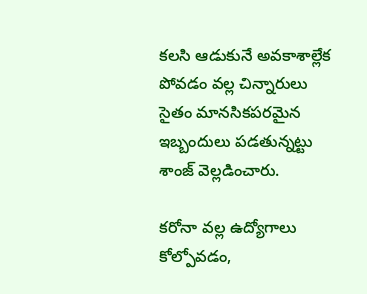కలసి ఆడుకునే అవకాశాల్లేక పోవడం వల్ల చిన్నారులు సైతం మానసికపరమైన ఇబ్బందులు పడతున్నట్టు శాంజ్ వెల్లడించారు.

కరోనా వల్ల ఉద్యోగాలు కోల్పోవడం,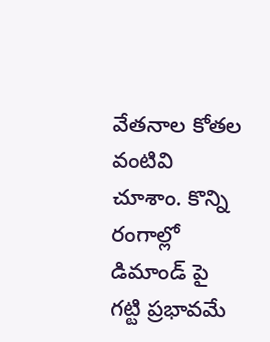వేతనాల కోతల వంటివి చూశాం. కొన్ని రంగాల్లో డిమాండ్ పై గట్టి ప్రభావమే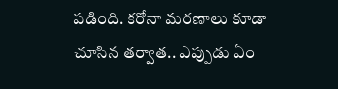పడింది. కరోనా మరణాలు కూడా చూసిన తర్వాత.. ఎప్పుడు ఏం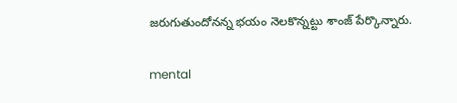జరుగుతుందోనన్న భయం నెలకొన్నట్టు శాంజ్ పేర్కొన్నారు.

mental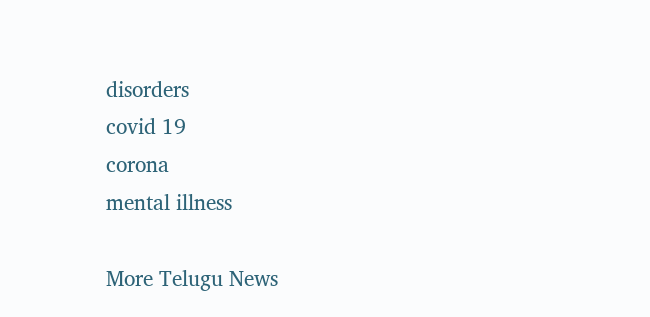disorders
covid 19
corona
mental illness

More Telugu News